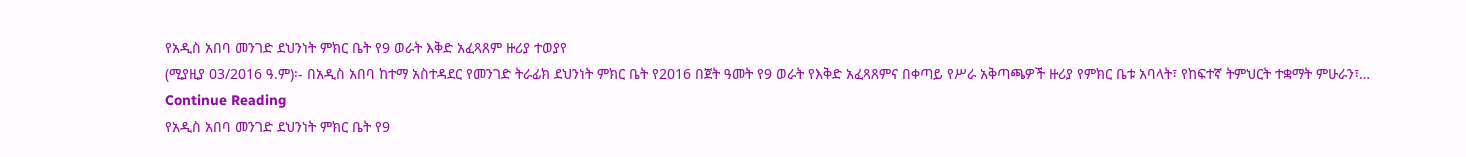የአዲስ አበባ መንገድ ደህንነት ምክር ቤት የ9 ወራት እቅድ አፈጻጸም ዙሪያ ተወያየ
(ሚያዚያ 03/2016 ዓ.ም)፡- በአዲስ አበባ ከተማ አስተዳደር የመንገድ ትራፊክ ደህንነት ምክር ቤት የ2016 በጀት ዓመት የ9 ወራት የእቅድ አፈጻጸምና በቀጣይ የሥራ አቅጣጫዎች ዙሪያ የምክር ቤቱ አባላት፣ የከፍተኛ ትምህርት ተቋማት ምሁራን፣…
Continue Reading
የአዲስ አበባ መንገድ ደህንነት ምክር ቤት የ9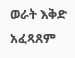ወራት እቅድ አፈጻጸም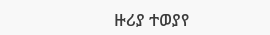ዙሪያ ተወያየ